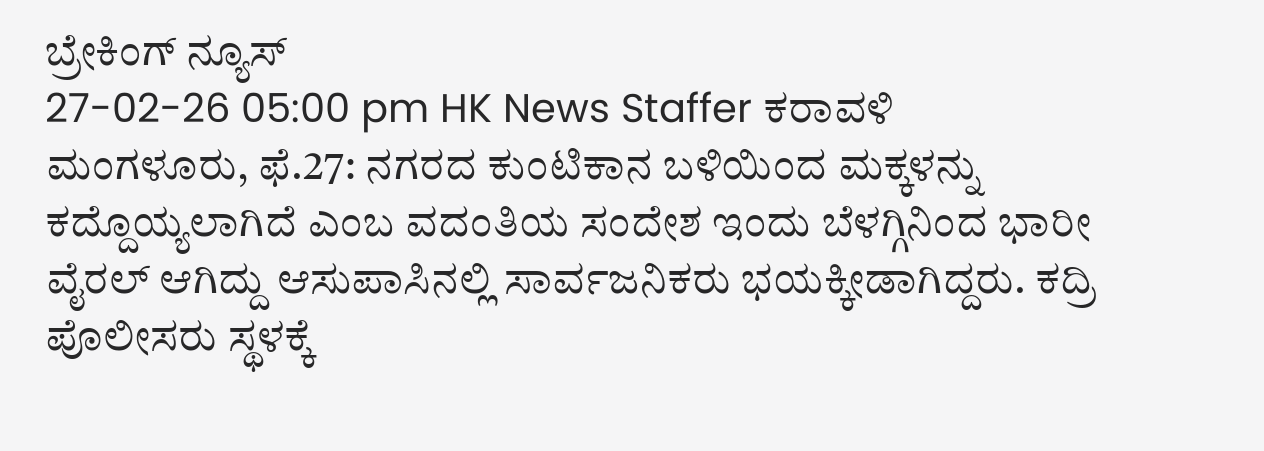ಬ್ರೇಕಿಂಗ್ ನ್ಯೂಸ್
27-02-26 05:00 pm HK News Staffer ಕರಾವಳಿ
ಮಂಗಳೂರು, ಫೆ.27: ನಗರದ ಕುಂಟಿಕಾನ ಬಳಿಯಿಂದ ಮಕ್ಕಳನ್ನು ಕದ್ದೊಯ್ಯಲಾಗಿದೆ ಎಂಬ ವದಂತಿಯ ಸಂದೇಶ ಇಂದು ಬೆಳಗ್ಗಿನಿಂದ ಭಾರೀ ವೈರಲ್ ಆಗಿದ್ದು ಆಸುಪಾಸಿನಲ್ಲಿ ಸಾರ್ವಜನಿಕರು ಭಯಕ್ಕೀಡಾಗಿದ್ದರು. ಕದ್ರಿ ಪೊಲೀಸರು ಸ್ಥಳಕ್ಕೆ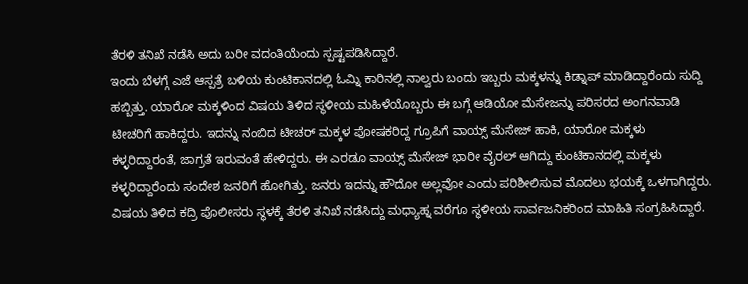ತೆರಳಿ ತನಿಖೆ ನಡೆಸಿ ಅದು ಬರೀ ವದಂತಿಯೆಂದು ಸ್ಪಷ್ಟಪಡಿಸಿದ್ದಾರೆ.
ಇಂದು ಬೆಳಗ್ಗೆ ಎಜೆ ಆಸ್ಪತ್ರೆ ಬಳಿಯ ಕುಂಟಿಕಾನದಲ್ಲಿ ಓಮ್ನಿ ಕಾರಿನಲ್ಲಿ ನಾಲ್ವರು ಬಂದು ಇಬ್ಬರು ಮಕ್ಕಳನ್ನು ಕಿಡ್ನಾಪ್ ಮಾಡಿದ್ದಾರೆಂದು ಸುದ್ದಿ ಹಬ್ಬಿತ್ತು. ಯಾರೋ ಮಕ್ಕಳಿಂದ ವಿಷಯ ತಿಳಿದ ಸ್ಥಳೀಯ ಮಹಿಳೆಯೊಬ್ಬರು ಈ ಬಗ್ಗೆ ಆಡಿಯೋ ಮೆಸೇಜನ್ನು ಪರಿಸರದ ಅಂಗನವಾಡಿ ಟೀಚರಿಗೆ ಹಾಕಿದ್ದರು. ಇದನ್ನು ನಂಬಿದ ಟೀಚರ್ ಮಕ್ಕಳ ಪೋಷಕರಿದ್ದ ಗ್ರೂಪಿಗೆ ವಾಯ್ಸ್ ಮೆಸೇಜ್ ಹಾಕಿ, ಯಾರೋ ಮಕ್ಕಳು ಕಳ್ಳರಿದ್ದಾರಂತೆ, ಜಾಗ್ರತೆ ಇರುವಂತೆ ಹೇಳಿದ್ದರು. ಈ ಎರಡೂ ವಾಯ್ಸ್ ಮೆಸೇಜ್ ಭಾರೀ ವೈರಲ್ ಆಗಿದ್ದು ಕುಂಟಿಕಾನದಲ್ಲಿ ಮಕ್ಕಳು ಕಳ್ಳರಿದ್ದಾರೆಂದು ಸಂದೇಶ ಜನರಿಗೆ ಹೋಗಿತ್ತು. ಜನರು ಇದನ್ನು ಹೌದೋ ಅಲ್ಲವೋ ಎಂದು ಪರಿಶೀಲಿಸುವ ಮೊದಲು ಭಯಕ್ಕೆ ಒಳಗಾಗಿದ್ದರು.
ವಿಷಯ ತಿಳಿದ ಕದ್ರಿ ಪೊಲೀಸರು ಸ್ಥಳಕ್ಕೆ ತೆರಳಿ ತನಿಖೆ ನಡೆಸಿದ್ದು ಮಧ್ಯಾಹ್ನ ವರೆಗೂ ಸ್ಥಳೀಯ ಸಾರ್ವಜನಿಕರಿಂದ ಮಾಹಿತಿ ಸಂಗ್ರಹಿಸಿದ್ದಾರೆ.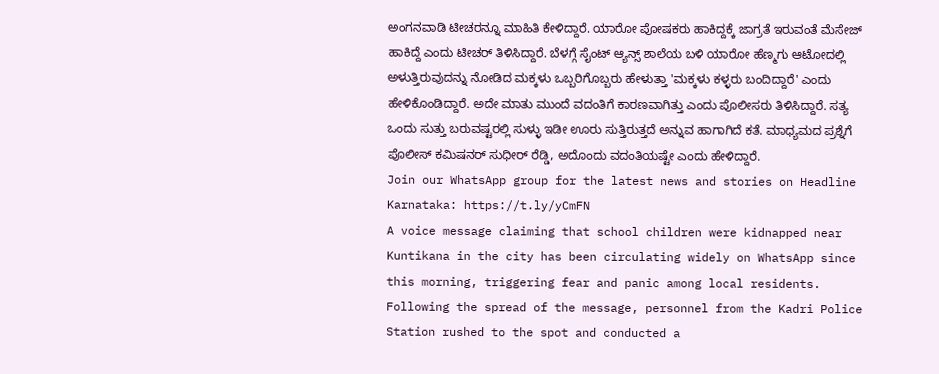ಅಂಗನವಾಡಿ ಟೀಚರನ್ನೂ ಮಾಹಿತಿ ಕೇಳಿದ್ದಾರೆ. ಯಾರೋ ಪೋಷಕರು ಹಾಕಿದ್ದಕ್ಕೆ ಜಾಗ್ರತೆ ಇರುವಂತೆ ಮೆಸೇಜ್ ಹಾಕಿದ್ದೆ ಎಂದು ಟೀಚರ್ ತಿಳಿಸಿದ್ದಾರೆ. ಬೆಳಗ್ಗೆ ಸೈಂಟ್ ಆ್ಯನ್ಸ್ ಶಾಲೆಯ ಬಳಿ ಯಾರೋ ಹೆಣ್ಮಗು ಆಟೋದಲ್ಲಿ ಅಳುತ್ತಿರುವುದನ್ನು ನೋಡಿದ ಮಕ್ಕಳು ಒಬ್ಬರಿಗೊಬ್ಬರು ಹೇಳುತ್ತಾ 'ಮಕ್ಕಳು ಕಳ್ಳರು ಬಂದಿದ್ದಾರೆ' ಎಂದು ಹೇಳಿಕೊಂಡಿದ್ದಾರೆ. ಅದೇ ಮಾತು ಮುಂದೆ ವದಂತಿಗೆ ಕಾರಣವಾಗಿತ್ತು ಎಂದು ಪೊಲೀಸರು ತಿಳಿಸಿದ್ದಾರೆ. ಸತ್ಯ ಒಂದು ಸುತ್ತು ಬರುವಷ್ಟರಲ್ಲಿ ಸುಳ್ಳು ಇಡೀ ಊರು ಸುತ್ತಿರುತ್ತದೆ ಅನ್ನುವ ಹಾಗಾಗಿದೆ ಕತೆ. ಮಾಧ್ಯಮದ ಪ್ರಶ್ನೆಗೆ ಪೊಲೀಸ್ ಕಮಿಷನರ್ ಸುಧೀರ್ ರೆಡ್ಡಿ, ಅದೊಂದು ವದಂತಿಯಷ್ಟೇ ಎಂದು ಹೇಳಿದ್ದಾರೆ.
Join our WhatsApp group for the latest news and stories on Headline Karnataka: https://t.ly/yCmFN
A voice message claiming that school children were kidnapped near Kuntikana in the city has been circulating widely on WhatsApp since this morning, triggering fear and panic among local residents. Following the spread of the message, personnel from the Kadri Police Station rushed to the spot and conducted a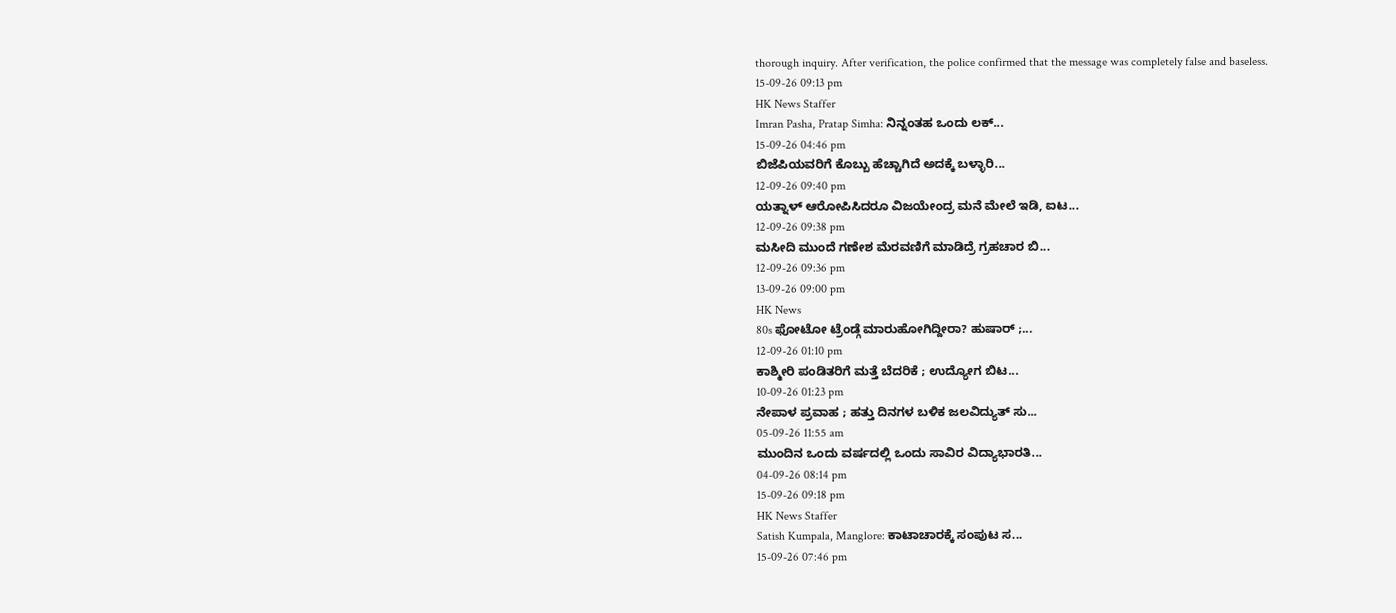thorough inquiry. After verification, the police confirmed that the message was completely false and baseless.
15-09-26 09:13 pm
HK News Staffer
Imran Pasha, Pratap Simha: ನಿನ್ನಂತಹ ಒಂದು ಲಕ್...
15-09-26 04:46 pm
ಬಿಜೆಪಿಯವರಿಗೆ ಕೊಬ್ಬು ಹೆಚ್ಚಾಗಿದೆ ಅದಕ್ಕೆ ಬಳ್ಳಾರಿ...
12-09-26 09:40 pm
ಯತ್ನಾಳ್ ಆರೋಪಿಸಿದರೂ ವಿಜಯೇಂದ್ರ ಮನೆ ಮೇಲೆ ಇಡಿ, ಐಟ...
12-09-26 09:38 pm
ಮಸೀದಿ ಮುಂದೆ ಗಣೇಶ ಮೆರವಣಿಗೆ ಮಾಡಿದ್ರೆ ಗ್ರಹಚಾರ ಬಿ...
12-09-26 09:36 pm
13-09-26 09:00 pm
HK News
80s ಫೋಟೋ ಟ್ರೆಂಡ್ಗೆ ಮಾರುಹೋಗಿದ್ದೀರಾ? ಹುಷಾರ್ ;...
12-09-26 01:10 pm
ಕಾಶ್ಮೀರಿ ಪಂಡಿತರಿಗೆ ಮತ್ತೆ ಬೆದರಿಕೆ ; ಉದ್ಯೋಗ ಬಿಟ...
10-09-26 01:23 pm
ನೇಪಾಳ ಪ್ರವಾಹ ; ಹತ್ತು ದಿನಗಳ ಬಳಿಕ ಜಲವಿದ್ಯುತ್ ಸು...
05-09-26 11:55 am
ಮುಂದಿನ ಒಂದು ವರ್ಷದಲ್ಲಿ ಒಂದು ಸಾವಿರ ವಿದ್ಯಾಭಾರತಿ...
04-09-26 08:14 pm
15-09-26 09:18 pm
HK News Staffer
Satish Kumpala, Manglore: ಕಾಟಾಚಾರಕ್ಕೆ ಸಂಪುಟ ಸ...
15-09-26 07:46 pm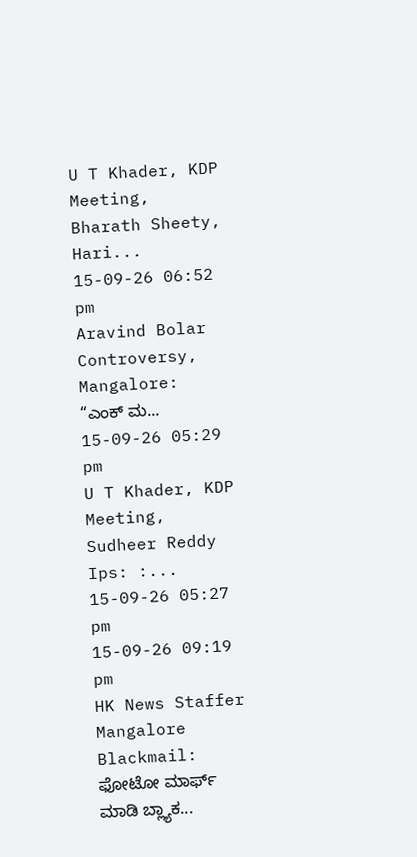U T Khader, KDP Meeting, Bharath Sheety, Hari...
15-09-26 06:52 pm
Aravind Bolar Controversy, Mangalore: “ಎಂಕ್ ಮ...
15-09-26 05:29 pm
U T Khader, KDP Meeting, Sudheer Reddy Ips: :...
15-09-26 05:27 pm
15-09-26 09:19 pm
HK News Staffer
Mangalore Blackmail: ಫೋಟೋ ಮಾರ್ಫ್ ಮಾಡಿ ಬ್ಲ್ಯಾಕ...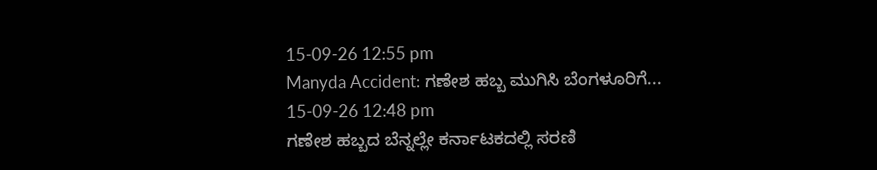15-09-26 12:55 pm
Manyda Accident: ಗಣೇಶ ಹಬ್ಬ ಮುಗಿಸಿ ಬೆಂಗಳೂರಿಗೆ...
15-09-26 12:48 pm
ಗಣೇಶ ಹಬ್ಬದ ಬೆನ್ನಲ್ಲೇ ಕರ್ನಾಟಕದಲ್ಲಿ ಸರಣಿ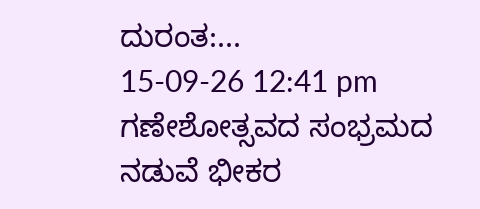ದುರಂತ:...
15-09-26 12:41 pm
ಗಣೇಶೋತ್ಸವದ ಸಂಭ್ರಮದ ನಡುವೆ ಭೀಕರ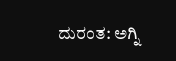ದುರಂತ: ಅಗ್ನಿ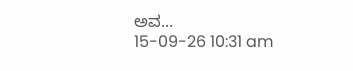ಅವ...
15-09-26 10:31 am